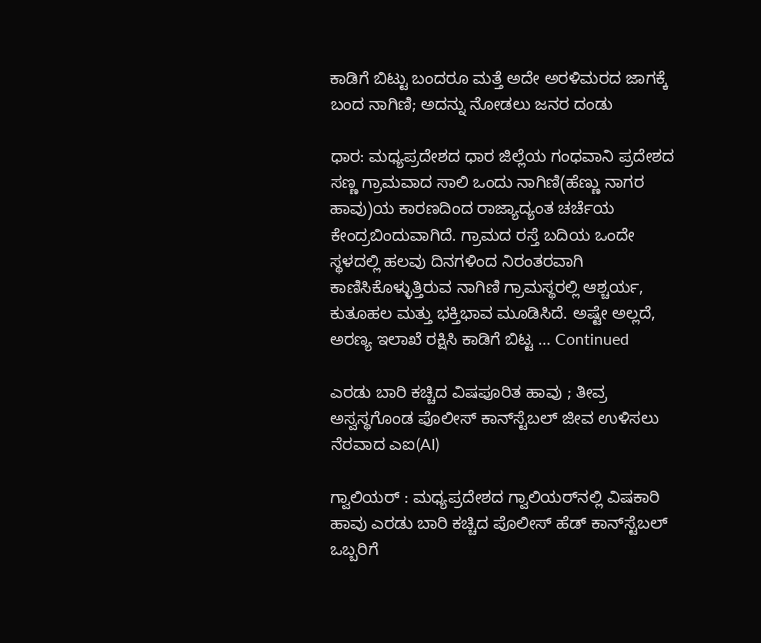ಕಾಡಿಗೆ ಬಿಟ್ಟು ಬಂದರೂ ಮತ್ತೆ ಅದೇ ಅರಳಿಮರದ ಜಾಗಕ್ಕೆ ಬಂದ ನಾಗಿಣಿ; ಅದನ್ನು ನೋಡಲು ಜನರ ದಂಡು

ಧಾರ: ಮಧ್ಯಪ್ರದೇಶದ ಧಾರ ಜಿಲ್ಲೆಯ ಗಂಧವಾನಿ ಪ್ರದೇಶದ ಸಣ್ಣ ಗ್ರಾಮವಾದ ಸಾಲಿ ಒಂದು ನಾಗಿಣಿ(ಹೆಣ್ಣು ನಾಗರ ಹಾವು)ಯ ಕಾರಣದಿಂದ ರಾಜ್ಯಾದ್ಯಂತ ಚರ್ಚೆಯ ಕೇಂದ್ರಬಿಂದುವಾಗಿದೆ. ಗ್ರಾಮದ ರಸ್ತೆ ಬದಿಯ ಒಂದೇ ಸ್ಥಳದಲ್ಲಿ ಹಲವು ದಿನಗಳಿಂದ ನಿರಂತರವಾಗಿ ಕಾಣಿಸಿಕೊಳ್ಳುತ್ತಿರುವ ನಾಗಿಣಿ ಗ್ರಾಮಸ್ಥರಲ್ಲಿ ಆಶ್ಚರ್ಯ, ಕುತೂಹಲ ಮತ್ತು ಭಕ್ತಿಭಾವ ಮೂಡಿಸಿದೆ. ಅಷ್ಟೇ ಅಲ್ಲದೆ, ಅರಣ್ಯ ಇಲಾಖೆ ರಕ್ಷಿಸಿ ಕಾಡಿಗೆ ಬಿಟ್ಟ … Continued

ಎರಡು ಬಾರಿ ಕಚ್ಚಿದ ವಿಷಪೂರಿತ ಹಾವು ; ತೀವ್ರ ಅಸ್ವಸ್ಥಗೊಂಡ ಪೊಲೀಸ್ ಕಾನ್‌ಸ್ಟೆಬಲ್‌ ಜೀವ ಉಳಿಸಲು ನೆರವಾದ ಎಐ(AI)

ಗ್ವಾಲಿಯರ್ : ಮಧ್ಯಪ್ರದೇಶದ ಗ್ವಾಲಿಯರ್‌ನಲ್ಲಿ ವಿಷಕಾರಿ ಹಾವು ಎರಡು ಬಾರಿ ಕಚ್ಚಿದ ಪೊಲೀಸ್ ಹೆಡ್ ಕಾನ್‌ಸ್ಟೆಬಲ್‌ ಒಬ್ಬರಿಗೆ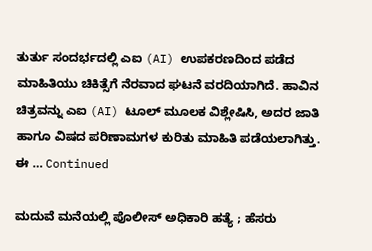ತುರ್ತು ಸಂದರ್ಭದಲ್ಲಿ ಎಐ (AI) ಉಪಕರಣದಿಂದ ಪಡೆದ ಮಾಹಿತಿಯು ಚಿಕಿತ್ಸೆಗೆ ನೆರವಾದ ಘಟನೆ ವರದಿಯಾಗಿದೆ. ಹಾವಿನ ಚಿತ್ರವನ್ನು ಎಐ (AI) ಟೂಲ್‌ ಮೂಲಕ ವಿಶ್ಲೇಷಿಸಿ, ಅದರ ಜಾತಿ ಹಾಗೂ ವಿಷದ ಪರಿಣಾಮಗಳ ಕುರಿತು ಮಾಹಿತಿ ಪಡೆಯಲಾಗಿತ್ತು. ಈ … Continued

ಮದುವೆ ಮನೆಯಲ್ಲಿ ಪೊಲೀಸ್ ಅಧಿಕಾರಿ ಹತ್ಯೆ ; ಹೆಸರು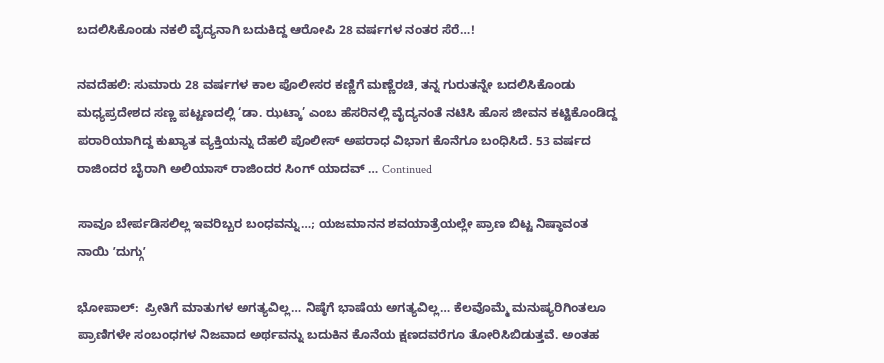ಬದಲಿಸಿಕೊಂಡು ನಕಲಿ ವೈದ್ಯನಾಗಿ ಬದುಕಿದ್ದ ಆರೋಪಿ 28 ವರ್ಷಗಳ ನಂತರ ಸೆರೆ…!

ನವದೆಹಲಿ: ಸುಮಾರು 28 ವರ್ಷಗಳ ಕಾಲ ಪೊಲೀಸರ ಕಣ್ಣಿಗೆ ಮಣ್ಣೆರಚಿ, ತನ್ನ ಗುರುತನ್ನೇ ಬದಲಿಸಿಕೊಂಡು ಮಧ್ಯಪ್ರದೇಶದ ಸಣ್ಣ ಪಟ್ಟಣದಲ್ಲಿ ‘ಡಾ. ಝಟ್ಕಾ’ ಎಂಬ ಹೆಸರಿನಲ್ಲಿ ವೈದ್ಯನಂತೆ ನಟಿಸಿ ಹೊಸ ಜೀವನ ಕಟ್ಟಿಕೊಂಡಿದ್ದ ಪರಾರಿಯಾಗಿದ್ದ ಕುಖ್ಯಾತ ವ್ಯಕ್ತಿಯನ್ನು ದೆಹಲಿ ಪೊಲೀಸ್ ಅಪರಾಧ ವಿಭಾಗ ಕೊನೆಗೂ ಬಂಧಿಸಿದೆ. 53 ವರ್ಷದ ರಾಜಿಂದರ ಬೈರಾಗಿ ಅಲಿಯಾಸ್ ರಾಜಿಂದರ ಸಿಂಗ್ ಯಾದವ್ … Continued

ಸಾವೂ ಬೇರ್ಪಡಿಸಲಿಲ್ಲ ಇವರಿಬ್ಬರ ಬಂಧವನ್ನು…; ಯಜಮಾನನ ಶವಯಾತ್ರೆಯಲ್ಲೇ ಪ್ರಾಣ ಬಿಟ್ಟ ನಿಷ್ಠಾವಂತ ನಾಯಿ ʼದುಗ್ಗುʼ

ಭೋಪಾಲ್:  ಪ್ರೀತಿಗೆ ಮಾತುಗಳ ಅಗತ್ಯವಿಲ್ಲ… ನಿಷ್ಠೆಗೆ ಭಾಷೆಯ ಅಗತ್ಯವಿಲ್ಲ… ಕೆಲವೊಮ್ಮೆ ಮನುಷ್ಯರಿಗಿಂತಲೂ ಪ್ರಾಣಿಗಳೇ ಸಂಬಂಧಗಳ ನಿಜವಾದ ಅರ್ಥವನ್ನು ಬದುಕಿನ ಕೊನೆಯ ಕ್ಷಣದವರೆಗೂ ತೋರಿಸಿಬಿಡುತ್ತವೆ. ಅಂತಹ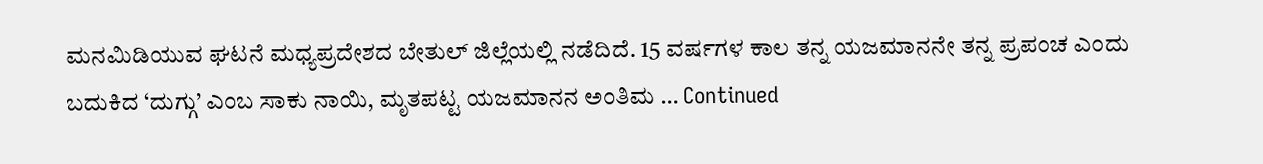ಮನಮಿಡಿಯುವ ಘಟನೆ ಮಧ್ಯಪ್ರದೇಶದ ಬೇತುಲ್ ಜಿಲ್ಲೆಯಲ್ಲಿ ನಡೆದಿದೆ. 15 ವರ್ಷಗಳ ಕಾಲ ತನ್ನ ಯಜಮಾನನೇ ತನ್ನ ಪ್ರಪಂಚ ಎಂದು ಬದುಕಿದ ‘ದುಗ್ಗು’ ಎಂಬ ಸಾಕು ನಾಯಿ, ಮೃತಪಟ್ಟ ಯಜಮಾನನ ಅಂತಿಮ … Continued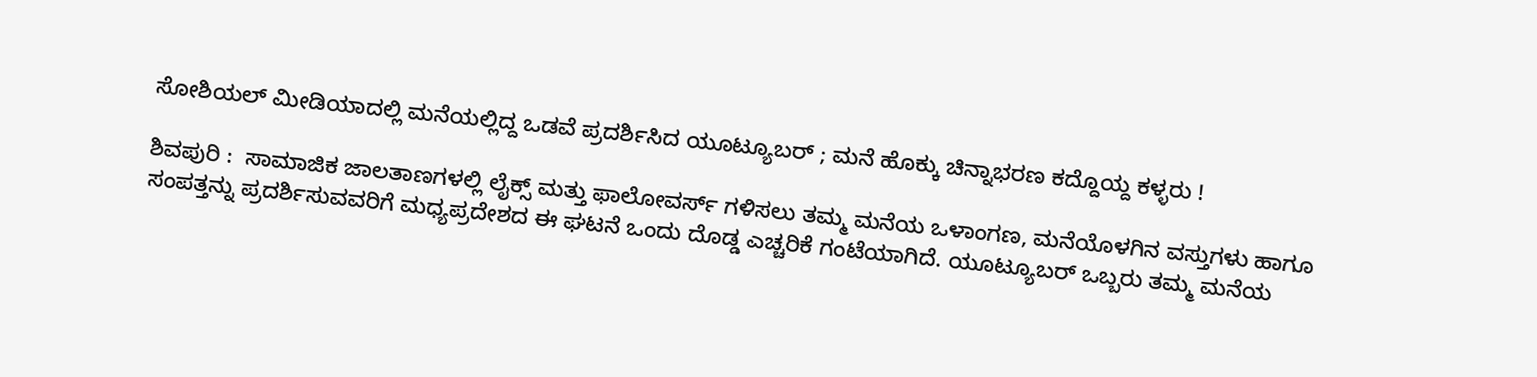ಸೋಶಿಯಲ್ ಮೀಡಿಯಾದಲ್ಲಿ ಮನೆಯಲ್ಲಿದ್ದ ಒಡವೆ ಪ್ರದರ್ಶಿಸಿದ ಯೂಟ್ಯೂಬರ್ ; ಮನೆ ಹೊಕ್ಕು ಚಿನ್ನಾಭರಣ ಕದ್ದೊಯ್ದ ಕಳ್ಳರು !

ಶಿವಪುರಿ :  ಸಾಮಾಜಿಕ ಜಾಲತಾಣಗಳಲ್ಲಿ ಲೈಕ್ಸ್ ಮತ್ತು ಫಾಲೋವರ್ಸ್ ಗಳಿಸಲು ತಮ್ಮ ಮನೆಯ ಒಳಾಂಗಣ, ಮನೆಯೊಳಗಿನ ವಸ್ತುಗಳು ಹಾಗೂ ಸಂಪತ್ತನ್ನು ಪ್ರದರ್ಶಿಸುವವರಿಗೆ ಮಧ್ಯಪ್ರದೇಶದ ಈ ಘಟನೆ ಒಂದು ದೊಡ್ಡ ಎಚ್ಚರಿಕೆ ಗಂಟೆಯಾಗಿದೆ. ಯೂಟ್ಯೂಬರ್ ಒಬ್ಬರು ತಮ್ಮ ಮನೆಯ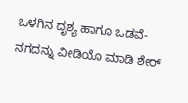ಒಳಗಿನ ದೃಶ್ಯ ಹಾಗೂ ಒಡವೆ-ನಗದನ್ನು ವೀಡಿಯೊ ಮಾಡಿ ಶೇರ್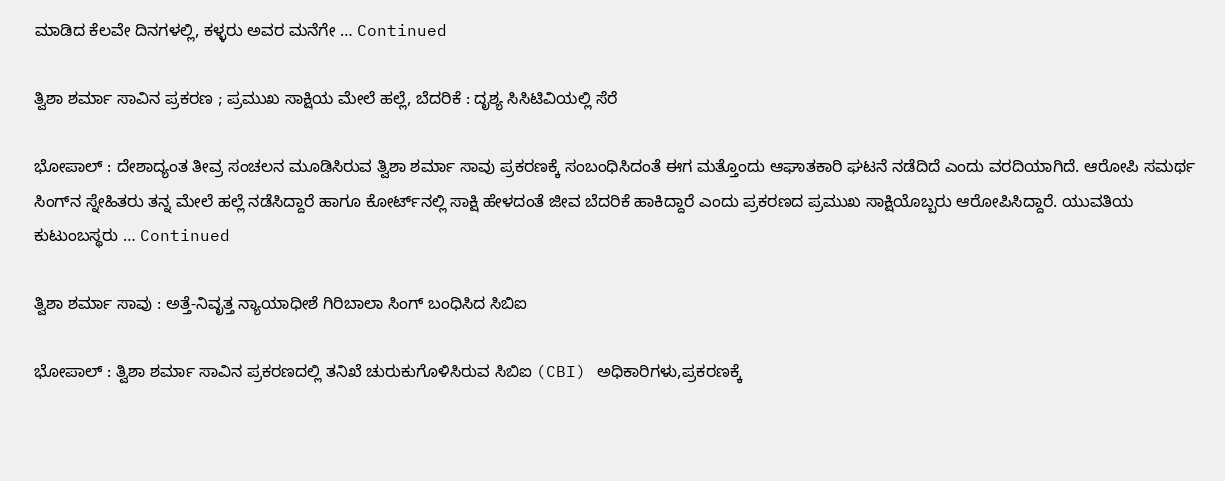ಮಾಡಿದ ಕೆಲವೇ ದಿನಗಳಲ್ಲಿ, ಕಳ್ಳರು ಅವರ ಮನೆಗೇ … Continued

ತ್ವಿಶಾ ಶರ್ಮಾ ಸಾವಿನ ಪ್ರಕರಣ ; ಪ್ರಮುಖ ಸಾಕ್ಷಿಯ ಮೇಲೆ ಹಲ್ಲೆ, ಬೆದರಿಕೆ : ದೃಶ್ಯ ಸಿಸಿಟಿವಿಯಲ್ಲಿ ಸೆರೆ

ಭೋಪಾಲ್ : ದೇಶಾದ್ಯಂತ ತೀವ್ರ ಸಂಚಲನ ಮೂಡಿಸಿರುವ ತ್ವಿಶಾ ಶರ್ಮಾ ಸಾವು ಪ್ರಕರಣಕ್ಕೆ ಸಂಬಂಧಿಸಿದಂತೆ ಈಗ ಮತ್ತೊಂದು ಆಘಾತಕಾರಿ ಘಟನೆ ನಡೆದಿದೆ ಎಂದು ವರದಿಯಾಗಿದೆ. ಆರೋಪಿ ಸಮರ್ಥ ಸಿಂಗ್‌ನ ಸ್ನೇಹಿತರು ತನ್ನ ಮೇಲೆ ಹಲ್ಲೆ ನಡೆಸಿದ್ದಾರೆ ಹಾಗೂ ಕೋರ್ಟ್‌ನಲ್ಲಿ ಸಾಕ್ಷಿ ಹೇಳದಂತೆ ಜೀವ ಬೆದರಿಕೆ ಹಾಕಿದ್ದಾರೆ ಎಂದು ಪ್ರಕರಣದ ಪ್ರಮುಖ ಸಾಕ್ಷಿಯೊಬ್ಬರು ಆರೋಪಿಸಿದ್ದಾರೆ. ಯುವತಿಯ ಕುಟುಂಬಸ್ಥರು … Continued

ತ್ವಿಶಾ ಶರ್ಮಾ ಸಾವು : ಅತ್ತೆ-ನಿವೃತ್ತ ನ್ಯಾಯಾಧೀಶೆ ಗಿರಿಬಾಲಾ ಸಿಂಗ್‌ ಬಂಧಿಸಿದ ಸಿಬಿಐ

ಭೋಪಾಲ್‌ : ತ್ವಿಶಾ ಶರ್ಮಾ ಸಾವಿನ ಪ್ರಕರಣದಲ್ಲಿ ತನಿಖೆ ಚುರುಕುಗೊಳಿಸಿರುವ ಸಿಬಿಐ (CBI) ಅಧಿಕಾರಿಗಳು,ಪ್ರಕರಣಕ್ಕೆ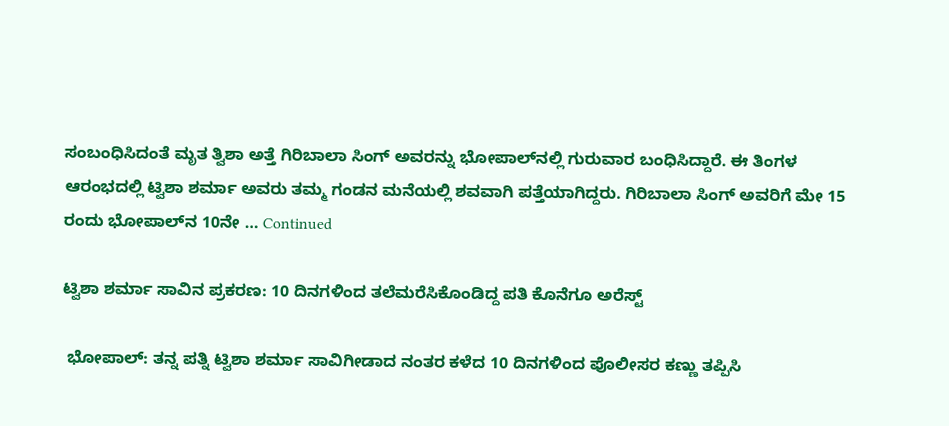ಸಂಬಂಧಿಸಿದಂತೆ ಮೃತ ತ್ವಿಶಾ ಅತ್ತೆ ಗಿರಿಬಾಲಾ ಸಿಂಗ್ ಅವರನ್ನು ಭೋಪಾಲ್‌ನಲ್ಲಿ ಗುರುವಾರ ಬಂಧಿಸಿದ್ದಾರೆ. ಈ ತಿಂಗಳ ಆರಂಭದಲ್ಲಿ ಟ್ವಿಶಾ ಶರ್ಮಾ ಅವರು ತಮ್ಮ ಗಂಡನ ಮನೆಯಲ್ಲಿ ಶವವಾಗಿ ಪತ್ತೆಯಾಗಿದ್ದರು. ಗಿರಿಬಾಲಾ ಸಿಂಗ್ ಅವರಿಗೆ ಮೇ 15 ರಂದು ಭೋಪಾಲ್‌ನ 10ನೇ … Continued

ಟ್ವಿಶಾ ಶರ್ಮಾ ಸಾವಿನ ಪ್ರಕರಣ: 10 ದಿನಗಳಿಂದ ತಲೆಮರೆಸಿಕೊಂಡಿದ್ದ ಪತಿ ಕೊನೆಗೂ ಅರೆಸ್ಟ್

 ಭೋಪಾಲ್: ತನ್ನ ಪತ್ನಿ ಟ್ವಿಶಾ ಶರ್ಮಾ ಸಾವಿಗೀಡಾದ ನಂತರ ಕಳೆದ 10 ದಿನಗಳಿಂದ ಪೊಲೀಸರ ಕಣ್ಣು ತಪ್ಪಿಸಿ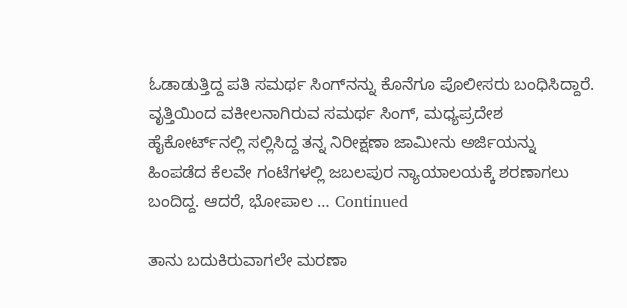ಓಡಾಡುತ್ತಿದ್ದ ಪತಿ ಸಮರ್ಥ ಸಿಂಗ್‌ನನ್ನು ಕೊನೆಗೂ ಪೊಲೀಸರು ಬಂಧಿಸಿದ್ದಾರೆ. ವೃತ್ತಿಯಿಂದ ವಕೀಲನಾಗಿರುವ ಸಮರ್ಥ ಸಿಂಗ್, ಮಧ್ಯಪ್ರದೇಶ ಹೈಕೋರ್ಟ್‌ನಲ್ಲಿ ಸಲ್ಲಿಸಿದ್ದ ತನ್ನ ನಿರೀಕ್ಷಣಾ ಜಾಮೀನು ಅರ್ಜಿಯನ್ನು ಹಿಂಪಡೆದ ಕೆಲವೇ ಗಂಟೆಗಳಲ್ಲಿ ಜಬಲಪುರ ನ್ಯಾಯಾಲಯಕ್ಕೆ ಶರಣಾಗಲು ಬಂದಿದ್ದ. ಆದರೆ, ಭೋಪಾಲ … Continued

ತಾನು ಬದುಕಿರುವಾಗಲೇ ಮರಣಾ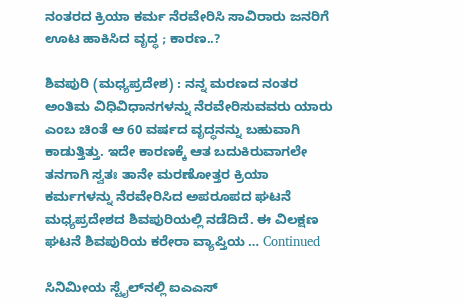ನಂತರದ ಕ್ರಿಯಾ ಕರ್ಮ ನೆರವೇರಿಸಿ ಸಾವಿರಾರು ಜನರಿಗೆ ಊಟ ಹಾಕಿಸಿದ ವೃದ್ಧ ; ಕಾರಣ..?

ಶಿವಪುರಿ (ಮಧ್ಯಪ್ರದೇಶ) : ನನ್ನ ಮರಣದ ನಂತರ ಅಂತಿಮ ವಿಧಿವಿಧಾನಗಳನ್ನು ನೆರವೇರಿಸುವವರು ಯಾರು ಎಂಬ ಚಿಂತೆ ಆ 60 ವರ್ಷದ ವೃದ್ಧನನ್ನು ಬಹುವಾಗಿ ಕಾಡುತ್ತಿತ್ತು. ಇದೇ ಕಾರಣಕ್ಕೆ ಆತ ಬದುಕಿರುವಾಗಲೇ ತನಗಾಗಿ ಸ್ವತಃ ತಾನೇ ಮರಣೋತ್ತರ ಕ್ರಿಯಾ ಕರ್ಮಗಳನ್ನು ನೆರವೇರಿಸಿದ ಅಪರೂಪದ ಘಟನೆ ಮಧ್ಯಪ್ರದೇಶದ ಶಿವಪುರಿಯಲ್ಲಿ ನಡೆದಿದೆ. ಈ ವಿಲಕ್ಷಣ ಘಟನೆ ಶಿವಪುರಿಯ ಕರೇರಾ ವ್ಯಾಪ್ತಿಯ … Continued

ಸಿನಿಮೀಯ ಸ್ಟೈಲ್‌ನಲ್ಲಿ ಐಎಎಸ್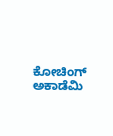ಕೋಚಿಂಗ್‌ ಅಕಾಡೆಮಿ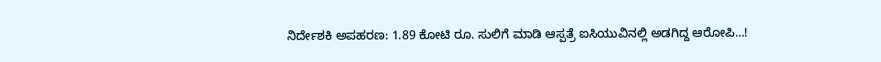ನಿರ್ದೇಶಕಿ ಅಪಹರಣ: 1.89 ಕೋಟಿ ರೂ. ಸುಲಿಗೆ ಮಾಡಿ ಆಸ್ಪತ್ರೆ ಐಸಿಯುವಿನಲ್ಲಿ ಅಡಗಿದ್ದ ಆರೋಪಿ…!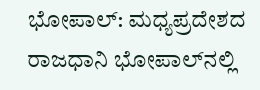ಭೋಪಾಲ್: ಮಧ್ಯಪ್ರದೇಶದ ರಾಜಧಾನಿ ಭೋಪಾಲ್‌ನಲ್ಲಿ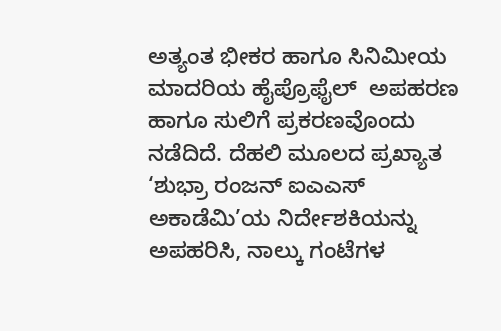ಅತ್ಯಂತ ಭೀಕರ ಹಾಗೂ ಸಿನಿಮೀಯ ಮಾದರಿಯ ಹೈಪ್ರೊಫೈಲ್‌  ಅಪಹರಣ ಹಾಗೂ ಸುಲಿಗೆ ಪ್ರಕರಣವೊಂದು ನಡೆದಿದೆ. ದೆಹಲಿ ಮೂಲದ ಪ್ರಖ್ಯಾತ ‘ಶುಭ್ರಾ ರಂಜನ್ ಐಎಎಸ್ ಅಕಾಡೆಮಿ’ಯ ನಿರ್ದೇಶಕಿಯನ್ನು ಅಪಹರಿಸಿ, ನಾಲ್ಕು ಗಂಟೆಗಳ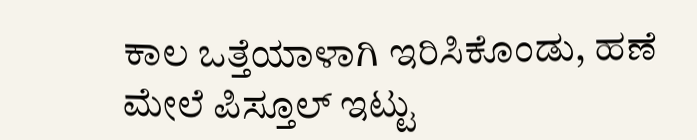ಕಾಲ ಒತ್ತೆಯಾಳಾಗಿ ಇರಿಸಿಕೊಂಡು, ಹಣೆ ಮೇಲೆ ಪಿಸ್ತೂಲ್ ಇಟ್ಟು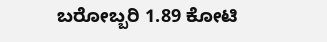ಬರೋಬ್ಬರಿ 1.89 ಕೋಟಿ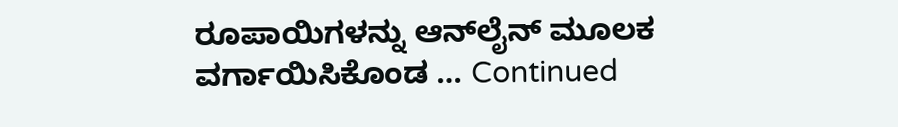ರೂಪಾಯಿಗಳನ್ನು ಆನ್‌ಲೈನ್ ಮೂಲಕ ವರ್ಗಾಯಿಸಿಕೊಂಡ … Continued